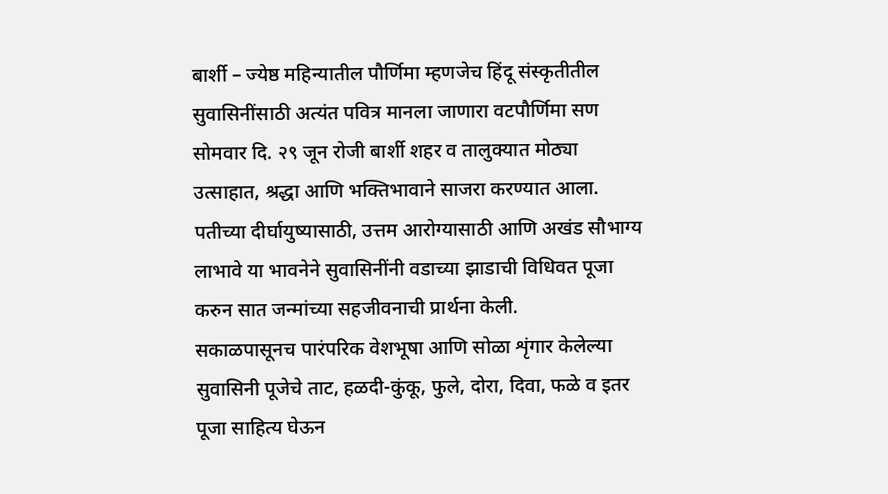बार्शी – ज्येष्ठ महिन्यातील पौर्णिमा म्हणजेच हिंदू संस्कृतीतील सुवासिनींसाठी अत्यंत पवित्र मानला जाणारा वटपौर्णिमा सण सोमवार दि. २९ जून रोजी बार्शी शहर व तालुक्यात मोठ्या उत्साहात, श्रद्धा आणि भक्तिभावाने साजरा करण्यात आला. पतीच्या दीर्घायुष्यासाठी, उत्तम आरोग्यासाठी आणि अखंड सौभाग्य लाभावे या भावनेने सुवासिनींनी वडाच्या झाडाची विधिवत पूजा करुन सात जन्मांच्या सहजीवनाची प्रार्थना केली.
सकाळपासूनच पारंपरिक वेशभूषा आणि सोळा शृंगार केलेल्या सुवासिनी पूजेचे ताट, हळदी-कुंकू, फुले, दोरा, दिवा, फळे व इतर पूजा साहित्य घेऊन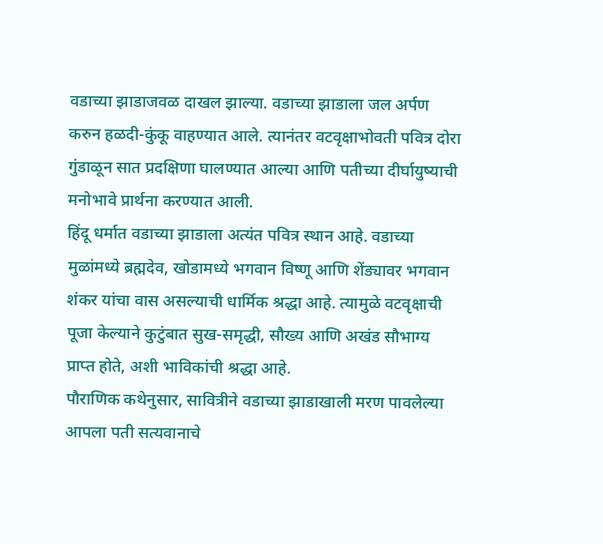वडाच्या झाडाजवळ दाखल झाल्या. वडाच्या झाडाला जल अर्पण करुन हळदी-कुंकू वाहण्यात आले. त्यानंतर वटवृक्षाभोवती पवित्र दोरा गुंडाळून सात प्रदक्षिणा घालण्यात आल्या आणि पतीच्या दीर्घायुष्याची मनोभावे प्रार्थना करण्यात आली.
हिंदू धर्मात वडाच्या झाडाला अत्यंत पवित्र स्थान आहे. वडाच्या मुळांमध्ये ब्रह्मदेव, खोडामध्ये भगवान विष्णू आणि शेंड्यावर भगवान शंकर यांचा वास असल्याची धार्मिक श्रद्धा आहे. त्यामुळे वटवृक्षाची पूजा केल्याने कुटुंबात सुख-समृद्धी, सौख्य आणि अखंड सौभाग्य प्राप्त होते, अशी भाविकांची श्रद्धा आहे.
पौराणिक कथेनुसार, सावित्रीने वडाच्या झाडाखाली मरण पावलेल्या आपला पती सत्यवानाचे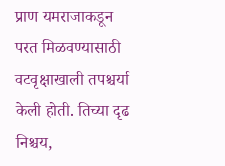प्राण यमराजाकडून परत मिळवण्यासाठी वटवृक्षाखाली तपश्चर्या केली होती. तिच्या दृढ निश्चय,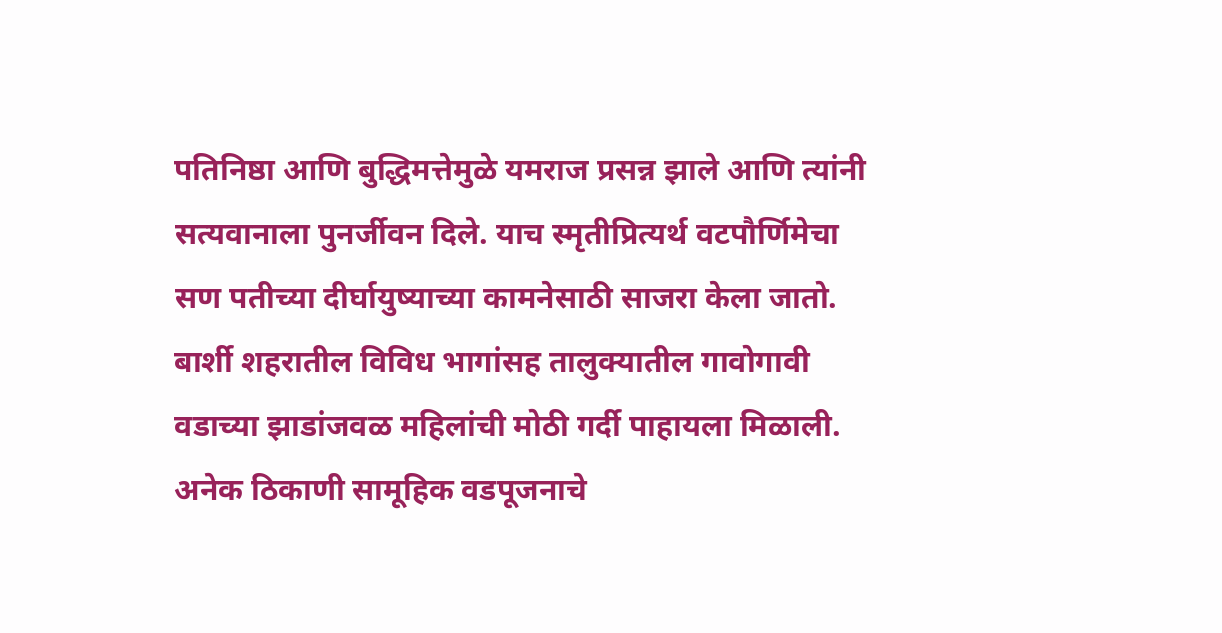पतिनिष्ठा आणि बुद्धिमत्तेमुळे यमराज प्रसन्न झाले आणि त्यांनी सत्यवानाला पुनर्जीवन दिले. याच स्मृतीप्रित्यर्थ वटपौर्णिमेचा सण पतीच्या दीर्घायुष्याच्या कामनेसाठी साजरा केला जातो.
बार्शी शहरातील विविध भागांसह तालुक्यातील गावोगावी वडाच्या झाडांजवळ महिलांची मोठी गर्दी पाहायला मिळाली. अनेक ठिकाणी सामूहिक वडपूजनाचे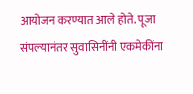आयोजन करण्यात आले होते. पूजा संपल्यानंतर सुवासिनींनी एकमेकींना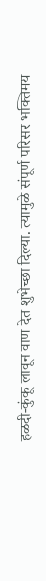हळदी-कुंकू लावून वाण देत शुभेच्छा दिल्या. त्यामुळे संपूर्ण परिसर भक्तिमय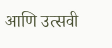आणि उत्सवी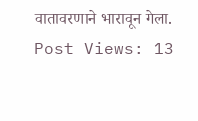वातावरणाने भारावून गेला.
Post Views: 13